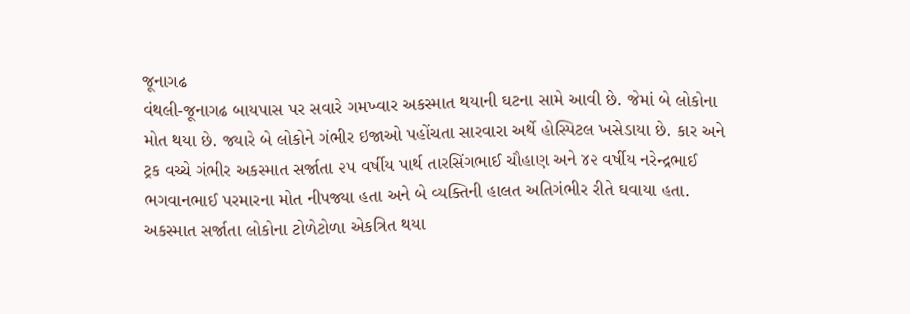જૂનાગઢ
વંથલી-જૂનાગઢ બાયપાસ પર સવારે ગમખ્વાર અકસ્માત થયાની ઘટના સામે આવી છે. જેમાં બે લોકોના મોત થયા છે. જ્યારે બે લોકોને ગંભીર ઇજાઓ પહોંચતા સારવારા અર્થે હોસ્પિટલ ખસેડાયા છે. કાર અને ટ્રક વચ્ચે ગંભીર અકસ્માત સર્જાતા ૨૫ વર્ષીય પાર્થ તારસિંગભાઈ ચૌહાણ અને ૪૨ વર્ષીય નરેન્દ્રભાઈ ભગવાનભાઈ પરમારના મોત નીપજ્યા હતા અને બે વ્યક્તિની હાલત અતિગંભીર રીતે ઘવાયા હતા. અકસ્માત સર્જાતા લોકોના ટોળેટોળા એકત્રિત થયા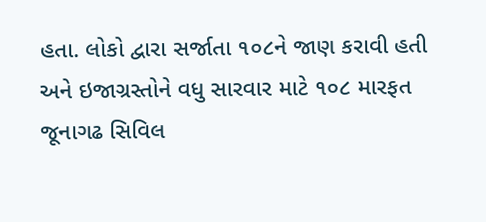હતા. લોકો દ્વારા સર્જાતા ૧૦૮ને જાણ કરાવી હતી અને ઇજાગ્રસ્તોને વધુ સારવાર માટે ૧૦૮ મારફત જૂનાગઢ સિવિલ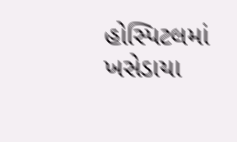હોસ્પિટલમાં ખસેડાયા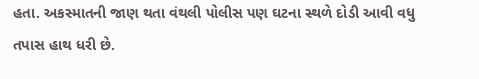હતા. અકસ્માતની જાણ થતા વંથલી પોલીસ પણ ઘટના સ્થળે દોડી આવી વધુ તપાસ હાથ ધરી છે.